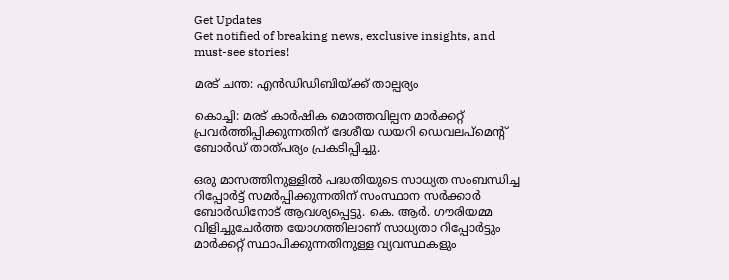Get Updates
Get notified of breaking news, exclusive insights, and must-see stories!

മരട് ചന്ത: എന്‍ഡിഡിബിയ്ക്ക് താല്പര്യം

കൊച്ചി: മരട് കാര്‍ഷിക മൊത്തവില്പന മാര്‍ക്കറ്റ് പ്രവര്‍ത്തിപ്പിക്കുന്നതിന് ദേശീയ ഡയറി ഡെവലപ്മെന്റ് ബോര്‍ഡ് താത്പര്യം പ്രകടിപ്പിച്ചു.

ഒരു മാസത്തിനുള്ളില്‍ പദ്ധതിയുടെ സാധ്യത സംബന്ധിച്ച റിപ്പോര്‍ട്ട് സമര്‍പ്പിക്കുന്നതിന് സംസ്ഥാന സര്‍ക്കാര്‍ ബോര്‍ഡിനോട് ആവശ്യപ്പെട്ടു. കെ. ആര്‍. ഗൗരിയമ്മ വിളിച്ചുചേര്‍ത്ത യോഗത്തിലാണ് സാധ്യതാ റിപ്പോര്‍ട്ടും മാര്‍ക്കറ്റ് സ്ഥാപിക്കുന്നതിനുള്ള വ്യവസ്ഥകളും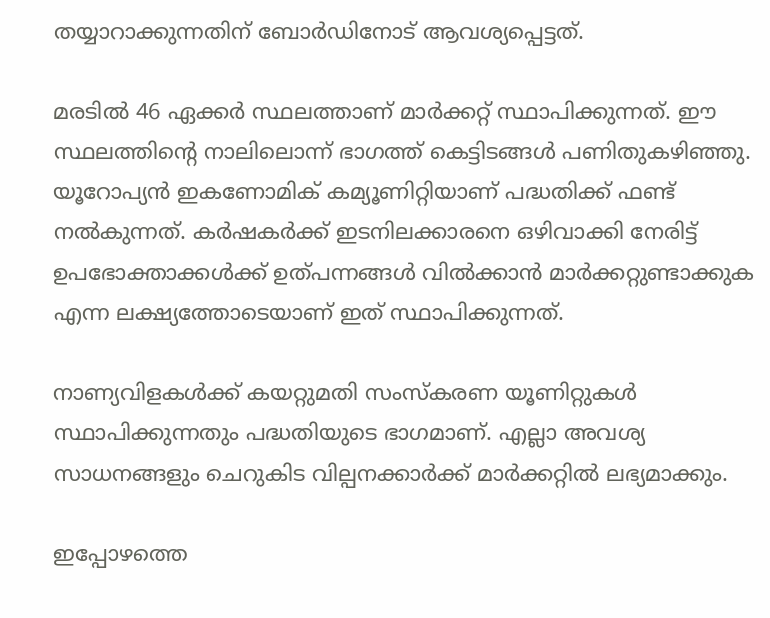തയ്യാറാക്കുന്നതിന് ബോര്‍ഡിനോട് ആവശ്യപ്പെട്ടത്.

മരടില്‍ 46 ഏക്കര്‍ സ്ഥലത്താണ് മാര്‍ക്കറ്റ് സ്ഥാപിക്കുന്നത്. ഈ സ്ഥലത്തിന്റെ നാലിലൊന്ന് ഭാഗത്ത് കെട്ടിടങ്ങള്‍ പണിതുകഴിഞ്ഞു. യൂറോപ്യന്‍ ഇകണോമിക് കമ്യൂണിറ്റിയാണ് പദ്ധതിക്ക് ഫണ്ട് നല്‍കുന്നത്. കര്‍ഷകര്‍ക്ക് ഇടനിലക്കാരനെ ഒഴിവാക്കി നേരിട്ട് ഉപഭോക്താക്കള്‍ക്ക് ഉത്പന്നങ്ങള്‍ വില്‍ക്കാന്‍ മാര്‍ക്കറ്റുണ്ടാക്കുക എന്ന ലക്ഷ്യത്തോടെയാണ് ഇത് സ്ഥാപിക്കുന്നത്.

നാണ്യവിളകള്‍ക്ക് കയറ്റുമതി സംസ്കരണ യൂണിറ്റുകള്‍ സ്ഥാപിക്കുന്നതും പദ്ധതിയുടെ ഭാഗമാണ്. എല്ലാ അവശ്യ സാധനങ്ങളും ചെറുകിട വില്പനക്കാര്‍ക്ക് മാര്‍ക്കറ്റില്‍ ലഭ്യമാക്കും.

ഇപ്പോഴത്തെ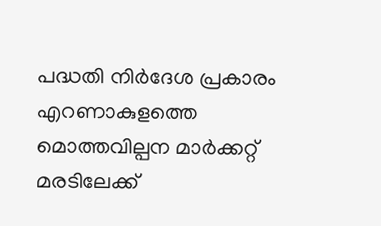പദ്ധതി നിര്‍ദേശ പ്രകാരം എറണാകുളത്തെ മൊത്തവില്പന മാര്‍ക്കറ്റ് മരടിലേക്ക്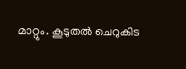മാറ്റും. കൂടുതല്‍ ചെറുകിട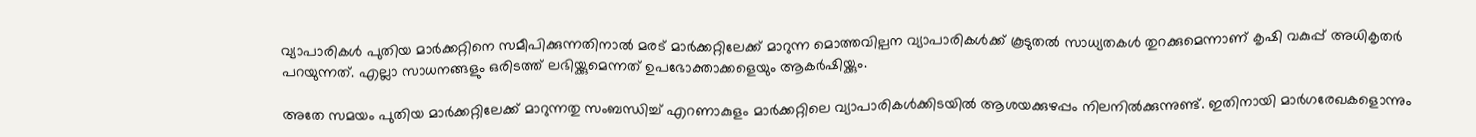വ്യാപാരികള്‍ പുതിയ മാര്‍ക്കറ്റിനെ സമീപിക്കുന്നതിനാല്‍ മരട് മാര്‍ക്കറ്റിലേക്ക് മാറുന്ന മൊത്തവില്പന വ്യാപാരികള്‍ക്ക് കൂടുതല്‍ സാധ്യതകള്‍ തുറക്കുമെന്നാണ് കൃഷി വകുപ്പ് അധികൃതര്‍ പറയുന്നത്. എല്ലാ സാധനങ്ങളും ഒരിടത്ത് ലഭിയ്ക്കുമെന്നത് ഉപഭോക്താക്കളെയും ആകര്‍ഷിയ്ക്കും.

അതേ സമയം പുതിയ മാര്‍ക്കറ്റിലേക്ക് മാറുന്നതു സംബന്ധിച്ച് എറണാകുളം മാര്‍ക്കറ്റിലെ വ്യാപാരികള്‍ക്കിടയില്‍ ആശയക്കുഴപ്പം നിലനില്‍ക്കുന്നുണ്ട്. ഇതിനായി മാര്‍ഗരേഖകളൊന്നും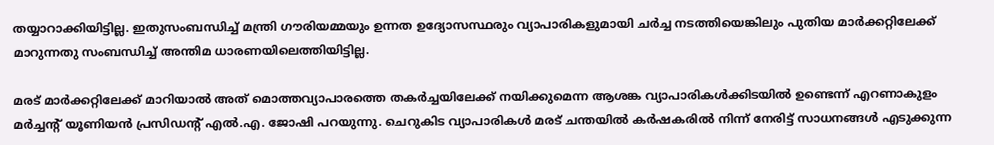തയ്യാറാക്കിയിട്ടില്ല. ഇതുസംബന്ധിച്ച് മന്ത്രി ഗൗരിയമ്മയും ഉന്നത ഉദ്യോസസ്ഥരും വ്യാപാരികളുമായി ചര്‍ച്ച നടത്തിയെങ്കിലും പുതിയ മാര്‍ക്കറ്റിലേക്ക് മാറുന്നതു സംബന്ധിച്ച് അന്തിമ ധാരണയിലെത്തിയിട്ടില്ല.

മരട് മാര്‍ക്കറ്റിലേക്ക് മാറിയാല്‍ അത് മൊത്തവ്യാപാരത്തെ തകര്‍ച്ചയിലേക്ക് നയിക്കുമെന്ന ആശങ്ക വ്യാപാരികള്‍ക്കിടയില്‍ ഉണ്ടെന്ന് എറണാകുളം മര്‍ച്ചന്റ് യൂണിയന്‍ പ്രസിഡന്റ് എല്‍.എ. ജോഷി പറയുന്നു. ചെറുകിട വ്യാപാരികള്‍ മരട് ചന്തയില്‍ കര്‍ഷകരില്‍ നിന്ന് നേരിട്ട് സാധനങ്ങള്‍ എടുക്കുന്ന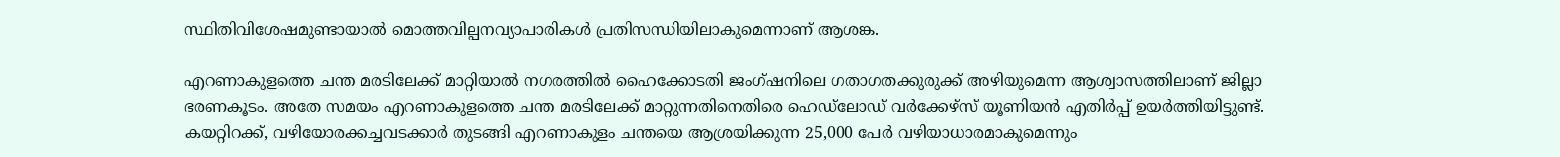സ്ഥിതിവിശേഷമുണ്ടായാല്‍ മൊത്തവില്പനവ്യാപാരികള്‍ പ്രതിസന്ധിയിലാകുമെന്നാണ് ആശങ്ക.

എറണാകുളത്തെ ചന്ത മരടിലേക്ക് മാറ്റിയാല്‍ നഗരത്തില്‍ ഹൈക്കോടതി ജംഗ്ഷനിലെ ഗതാഗതക്കുരുക്ക് അഴിയുമെന്ന ആശ്വാസത്തിലാണ് ജില്ലാ ഭരണകൂടം. അതേ സമയം എറണാകുളത്തെ ചന്ത മരടിലേക്ക് മാറ്റുന്നതിനെതിരെ ഹെഡ്ലോഡ് വര്‍ക്കേഴ്സ് യൂണിയന്‍ എതിര്‍പ്പ് ഉയര്‍ത്തിയിട്ടുണ്ട്. കയറ്റിറക്ക്, വഴിയോരക്കച്ചവടക്കാര്‍ തുടങ്ങി എറണാകുളം ചന്തയെ ആശ്രയിക്കുന്ന 25,000 പേര്‍ വഴിയാധാരമാകുമെന്നും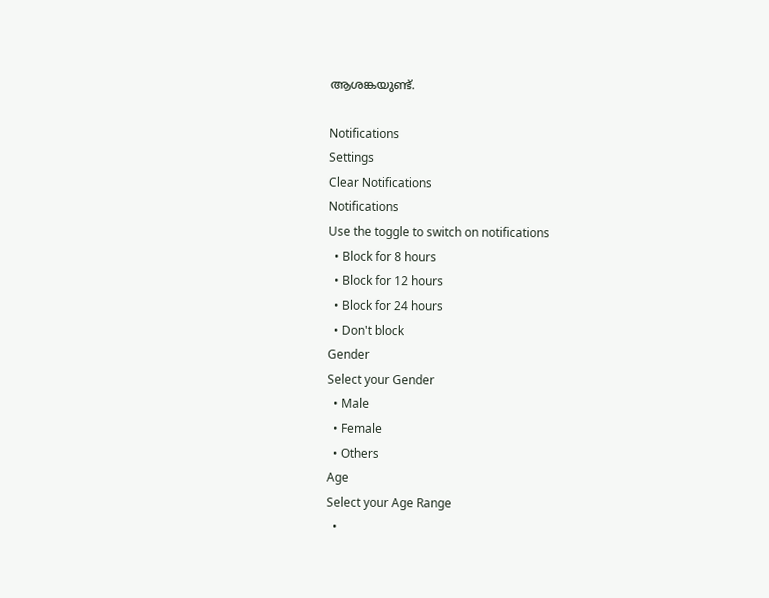ആശങ്കയുണ്ട്.

Notifications
Settings
Clear Notifications
Notifications
Use the toggle to switch on notifications
  • Block for 8 hours
  • Block for 12 hours
  • Block for 24 hours
  • Don't block
Gender
Select your Gender
  • Male
  • Female
  • Others
Age
Select your Age Range
  •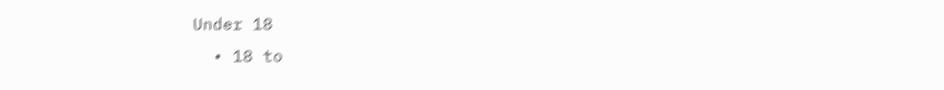Under 18
  • 18 to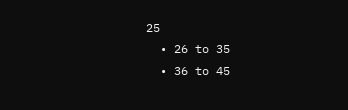25
  • 26 to 35
  • 36 to 45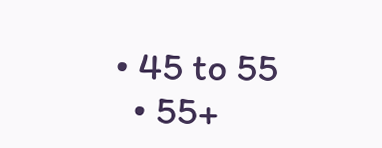• 45 to 55
  • 55+